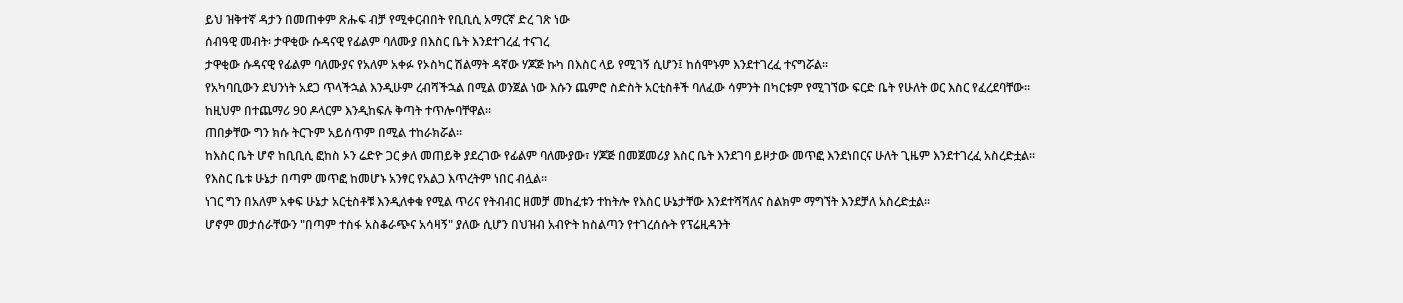ይህ ዝቅተኛ ዳታን በመጠቀም ጽሑፍ ብቻ የሚቀርብበት የቢቢሲ አማርኛ ድረ ገጽ ነው
ሰብዓዊ መብት፡ ታዋቂው ሱዳናዊ የፊልም ባለሙያ በእስር ቤት እንደተገረፈ ተናገረ
ታዋቂው ሱዳናዊ የፊልም ባለሙያና የአለም አቀፉ የኦስካር ሽልማት ዳኛው ሃጆጅ ኩካ በእስር ላይ የሚገኝ ሲሆን፤ ከሰሞኑም እንደተገረፈ ተናግሯል።
የአካባቢውን ደህንነት አደጋ ጥላችኋል እንዲሁም ረብሻችኋል በሚል ወንጀል ነው እሱን ጨምሮ ስድስት አርቲስቶች ባለፈው ሳምንት በካርቱም የሚገኘው ፍርድ ቤት የሁለት ወር እስር የፈረደባቸው።
ከዚህም በተጨማሪ 90 ዶላርም እንዲከፍሉ ቅጣት ተጥሎባቸዋል።
ጠበቃቸው ግን ክሱ ትርጉም አይሰጥም በሚል ተከራክሯል።
ከእስር ቤት ሆኖ ከቢቢሲ ፎከስ ኦን ሬድዮ ጋር ቃለ መጠይቅ ያደረገው የፊልም ባለሙያው፣ ሃጆጅ በመጀመሪያ እስር ቤት እንደገባ ይዞታው መጥፎ እንደነበርና ሁለት ጊዜም እንደተገረፈ አስረድቷል።
የእስር ቤቱ ሁኔታ በጣም መጥፎ ከመሆኑ አንፃር የአልጋ እጥረትም ነበር ብሏል።
ነገር ግን በአለም አቀፍ ሁኔታ አርቲስቶቹ እንዲለቀቁ የሚል ጥሪና የትብብር ዘመቻ መከፈቱን ተከትሎ የእስር ሁኔታቸው እንደተሻሻለና ስልክም ማግኘት እንደቻለ አስረድቷል።
ሆኖም መታሰራቸውን "በጣም ተስፋ አስቆራጭና አሳዛኝ" ያለው ሲሆን በህዝብ አብዮት ከስልጣን የተገረሰሱት የፕሬዚዳንት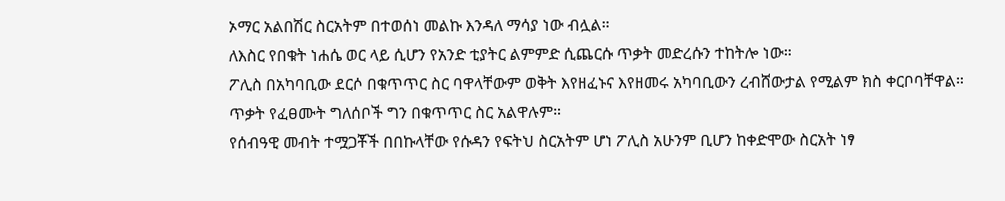ኦማር አልበሽር ስርአትም በተወሰነ መልኩ እንዳለ ማሳያ ነው ብሏል።
ለእስር የበቁት ነሐሴ ወር ላይ ሲሆን የአንድ ቲያትር ልምምድ ሲጨርሱ ጥቃት መድረሱን ተከትሎ ነው።
ፖሊስ በአካባቢው ደርሶ በቁጥጥር ስር ባዋላቸውም ወቅት እየዘፈኑና እየዘመሩ አካባቢውን ረብሸውታል የሚልም ክስ ቀርቦባቸዋል።
ጥቃት የፈፀሙት ግለሰቦች ግን በቁጥጥር ስር አልዋሉም።
የሰብዓዊ መብት ተሟጋቾች በበኩላቸው የሱዳን የፍትህ ስርአትም ሆነ ፖሊስ አሁንም ቢሆን ከቀድሞው ስርአት ነፃ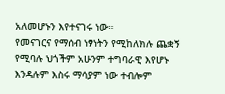አለመሆኑን እየተናገሩ ነው።
የመናገርና የማሰብ ነፃነትን የሚከለክሉ ጨቋኝ የሚባሉ ህጎችም አሁንም ተግባራዊ እየሆኑ እንዳሉም እስሩ ማሳያም ነው ተብሎም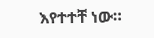እየተተቸ ነው።